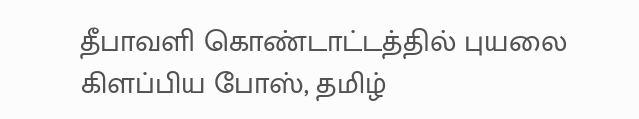தீபாவளி கொண்டாட்டத்தில் புயலை கிளப்பிய போஸ், தமிழ்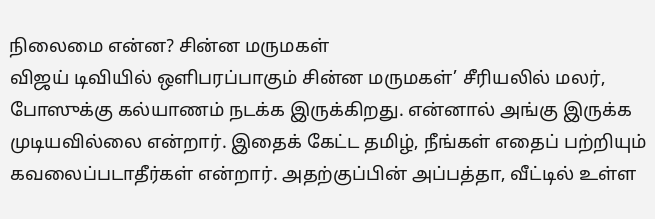நிலைமை என்ன? சின்ன மருமகள்
விஜய் டிவியில் ஒளிபரப்பாகும் சின்ன மருமகள்’ சீரியலில் மலர், போஸுக்கு கல்யாணம் நடக்க இருக்கிறது. என்னால் அங்கு இருக்க முடியவில்லை என்றார். இதைக் கேட்ட தமிழ், நீங்கள் எதைப் பற்றியும் கவலைப்படாதீர்கள் என்றார். அதற்குப்பின் அப்பத்தா, வீட்டில் உள்ள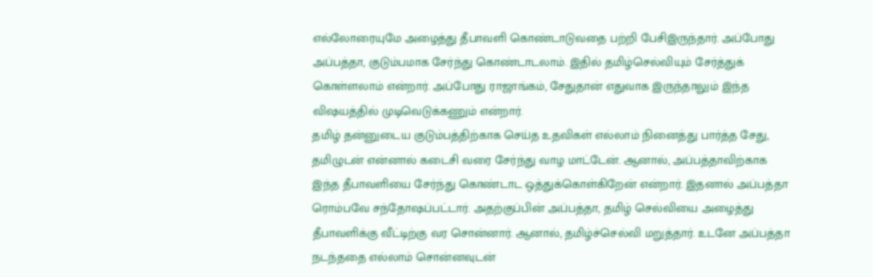எல்லோரையுமே அழைத்து தீபாவளி கொண்டாடுவதை பற்றி பேசிஇருந்தார். அப்போது அப்பத்தா, குடும்பமாக சேர்ந்து கொண்டாடலாம். இதில் தமிழ்செல்வியும் சேர்த்துக் கொள்ளலாம் என்றார். அப்போது ராஜாங்கம், சேதுதான் எதுவாக இருந்தாலும் இந்த விஷயத்தில் முடிவெடுக்கணும் என்றார்.
தமிழ் தன்னுடைய குடும்பத்திற்காக செய்த உதவிகள் எல்லாம் நினைத்து பார்த்த சேது, தமிழுடன் என்னால் கடைசி வரை சேர்ந்து வாழ மாட்டேன். ஆனால், அப்பத்தாவிற்காக இந்த தீபாவளியை சேர்ந்து கொண்டாட ஒத்துக்கொள்கிறேன் என்றார். இதனால் அப்பத்தா ரொம்பவே சந்தோஷப்பட்டார். அதற்குப்பின் அப்பத்தா, தமிழ் செல்வியை அழைத்து தீபாவளிக்கு வீட்டிற்கு வர சொன்னார். ஆனால், தமிழ்ச்செல்வி மறுத்தார். உடனே அப்பத்தா நடந்ததை எல்லாம் சொன்னவுடன்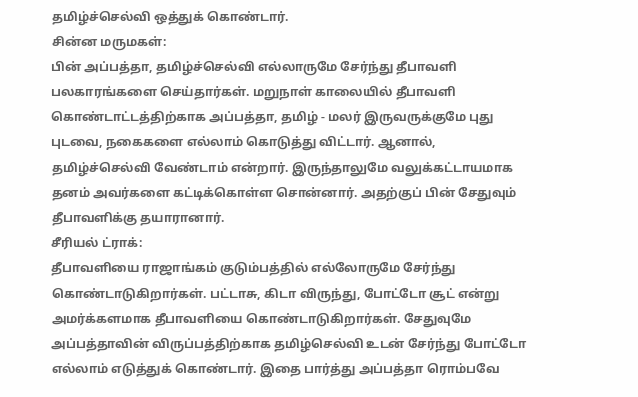தமிழ்ச்செல்வி ஒத்துக் கொண்டார்.
சின்ன மருமகள்:
பின் அப்பத்தா, தமிழ்ச்செல்வி எல்லாருமே சேர்ந்து தீபாவளி பலகாரங்களை செய்தார்கள். மறுநாள் காலையில் தீபாவளி கொண்டாட்டத்திற்காக அப்பத்தா, தமிழ் - மலர் இருவருக்குமே புது புடவை, நகைகளை எல்லாம் கொடுத்து விட்டார். ஆனால், தமிழ்ச்செல்வி வேண்டாம் என்றார். இருந்தாலுமே வலுக்கட்டாயமாக தனம் அவர்களை கட்டிக்கொள்ள சொன்னார். அதற்குப் பின் சேதுவும் தீபாவளிக்கு தயாரானார்.
சீரியல் ட்ராக்:
தீபாவளியை ராஜாங்கம் குடும்பத்தில் எல்லோருமே சேர்ந்து கொண்டாடுகிறார்கள். பட்டாசு, கிடா விருந்து, போட்டோ சூட் என்று அமர்க்களமாக தீபாவளியை கொண்டாடுகிறார்கள். சேதுவுமே அப்பத்தாவின் விருப்பத்திற்காக தமிழ்செல்வி உடன் சேர்ந்து போட்டோ எல்லாம் எடுத்துக் கொண்டார். இதை பார்த்து அப்பத்தா ரொம்பவே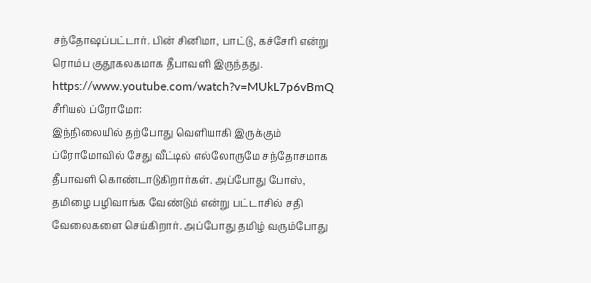சந்தோஷப்பட்டார். பின் சினிமா, பாட்டு, கச்சேரி என்று ரொம்ப குதூகலகமாக தீபாவளி இருந்தது.
https://www.youtube.com/watch?v=MUkL7p6vBmQ
சீரியல் ப்ரோமோ:
இந்நிலையில் தற்போது வெளியாகி இருக்கும் ப்ரோமோவில் சேது வீட்டில் எல்லோருமே சந்தோசமாக தீபாவளி கொண்டாடுகிறார்கள். அப்போது போஸ், தமிழை பழிவாங்க வேண்டும் என்று பட்டாசில் சதி வேலைகளை செய்கிறார். அப்போது தமிழ் வரும்போது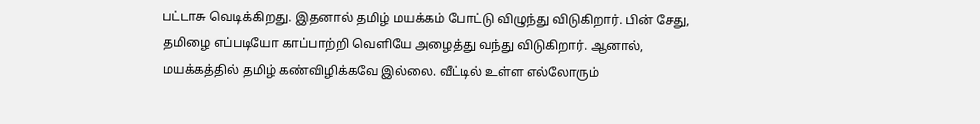பட்டாசு வெடிக்கிறது. இதனால் தமிழ் மயக்கம் போட்டு விழுந்து விடுகிறார். பின் சேது, தமிழை எப்படியோ காப்பாற்றி வெளியே அழைத்து வந்து விடுகிறார். ஆனால், மயக்கத்தில் தமிழ் கண்விழிக்கவே இல்லை. வீட்டில் உள்ள எல்லோரும்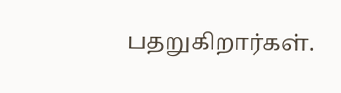பதறுகிறார்கள்.